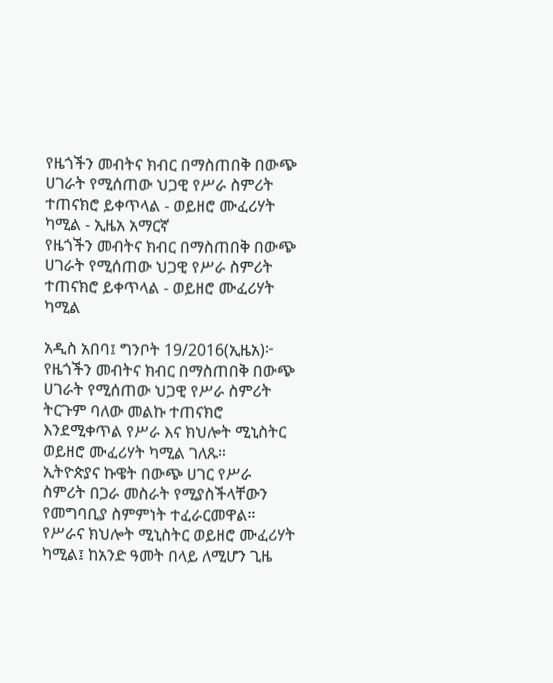የዜጎችን መብትና ክብር በማስጠበቅ በውጭ ሀገራት የሚሰጠው ህጋዊ የሥራ ስምሪት ተጠናክሮ ይቀጥላል - ወይዘሮ ሙፈሪሃት ካሚል - ኢዜአ አማርኛ
የዜጎችን መብትና ክብር በማስጠበቅ በውጭ ሀገራት የሚሰጠው ህጋዊ የሥራ ስምሪት ተጠናክሮ ይቀጥላል - ወይዘሮ ሙፈሪሃት ካሚል

አዲስ አበባ፤ ግንቦት 19/2016(ኢዜአ)፦ የዜጎችን መብትና ክብር በማስጠበቅ በውጭ ሀገራት የሚሰጠው ህጋዊ የሥራ ስምሪት ትርጉም ባለው መልኩ ተጠናክሮ እንደሚቀጥል የሥራ እና ክህሎት ሚኒስትር ወይዘሮ ሙፈሪሃት ካሚል ገለጹ።
ኢትዮጵያና ኩዌት በውጭ ሀገር የሥራ ስምሪት በጋራ መስራት የሚያስችላቸውን የመግባቢያ ስምምነት ተፈራርመዋል።
የሥራና ክህሎት ሚኒስትር ወይዘሮ ሙፈሪሃት ካሚል፤ ከአንድ ዓመት በላይ ለሚሆን ጊዜ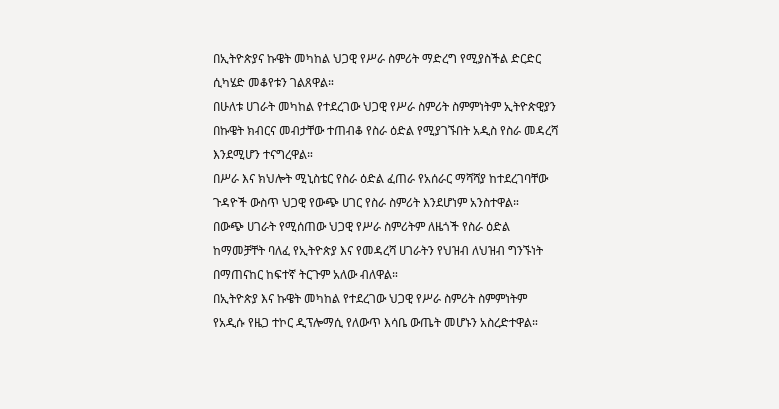በኢትዮጵያና ኩዌት መካከል ህጋዊ የሥራ ስምሪት ማድረግ የሚያስችል ድርድር ሲካሄድ መቆየቱን ገልጸዋል።
በሁለቱ ሀገራት መካከል የተደረገው ህጋዊ የሥራ ስምሪት ስምምነትም ኢትዮጵዊያን በኩዌት ክብርና መብታቸው ተጠብቆ የስራ ዕድል የሚያገኙበት አዲስ የስራ መዳረሻ እንደሚሆን ተናግረዋል።
በሥራ እና ክህሎት ሚኒስቴር የስራ ዕድል ፈጠራ የአሰራር ማሻሻያ ከተደረገባቸው ጉዳዮች ውስጥ ህጋዊ የውጭ ሀገር የስራ ስምሪት እንደሆነም አንስተዋል።
በውጭ ሀገራት የሚሰጠው ህጋዊ የሥራ ስምሪትም ለዜጎች የስራ ዕድል ከማመቻቸት ባለፈ የኢትዮጵያ እና የመዳረሻ ሀገራትን የህዝብ ለህዝብ ግንኙነት በማጠናከር ከፍተኛ ትርጉም አለው ብለዋል።
በኢትዮጵያ እና ኩዌት መካከል የተደረገው ህጋዊ የሥራ ስምሪት ስምምነትም የአዲሱ የዜጋ ተኮር ዲፕሎማሲ የለውጥ እሳቤ ውጤት መሆኑን አስረድተዋል።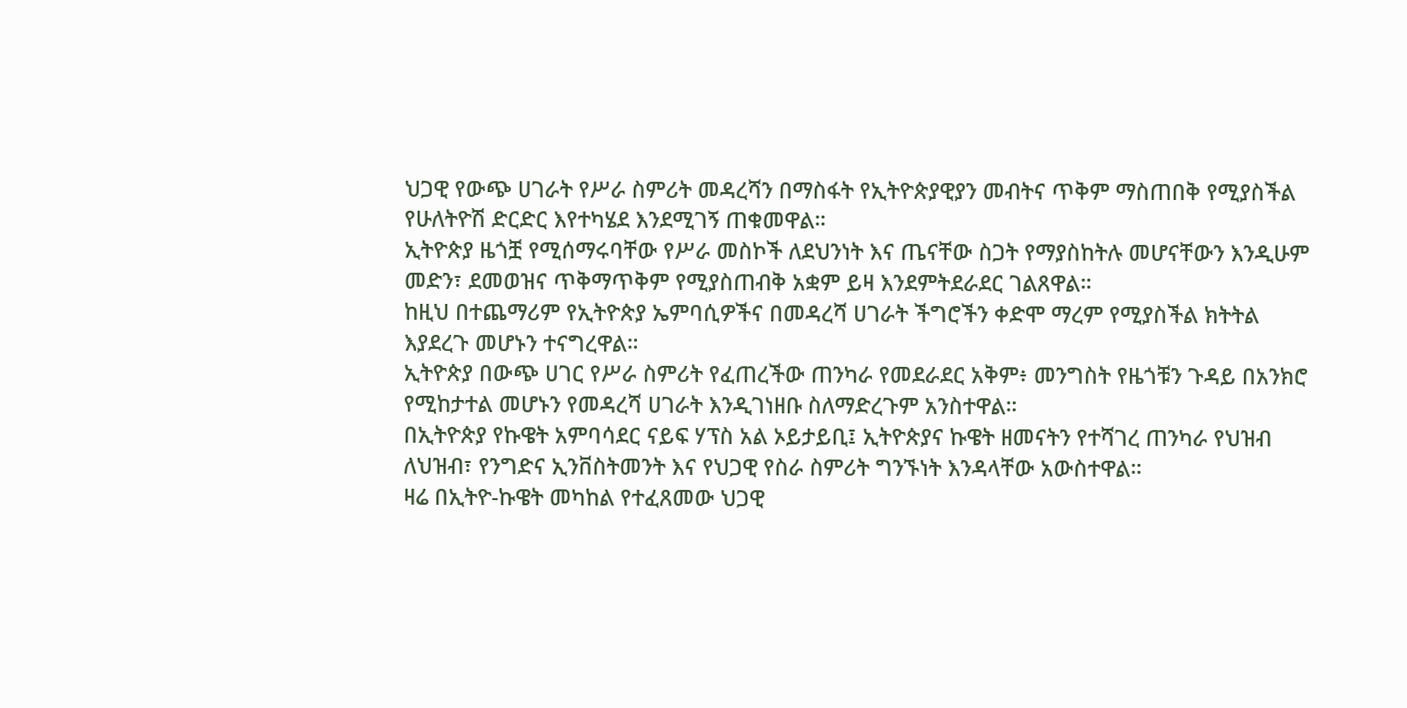ህጋዊ የውጭ ሀገራት የሥራ ስምሪት መዳረሻን በማስፋት የኢትዮጵያዊያን መብትና ጥቅም ማስጠበቅ የሚያስችል የሁለትዮሽ ድርድር እየተካሄደ እንደሚገኝ ጠቁመዋል።
ኢትዮጵያ ዜጎቿ የሚሰማሩባቸው የሥራ መስኮች ለደህንነት እና ጤናቸው ስጋት የማያስከትሉ መሆናቸውን እንዲሁም መድን፣ ደመወዝና ጥቅማጥቅም የሚያስጠብቅ አቋም ይዛ እንደምትደራደር ገልጸዋል።
ከዚህ በተጨማሪም የኢትዮጵያ ኤምባሲዎችና በመዳረሻ ሀገራት ችግሮችን ቀድሞ ማረም የሚያስችል ክትትል እያደረጉ መሆኑን ተናግረዋል።
ኢትዮጵያ በውጭ ሀገር የሥራ ስምሪት የፈጠረችው ጠንካራ የመደራደር አቅም፥ መንግስት የዜጎቹን ጉዳይ በአንክሮ የሚከታተል መሆኑን የመዳረሻ ሀገራት እንዲገነዘቡ ስለማድረጉም አንስተዋል።
በኢትዮጵያ የኩዌት አምባሳደር ናይፍ ሃፕስ አል ኦይታይቢ፤ ኢትዮጵያና ኩዌት ዘመናትን የተሻገረ ጠንካራ የህዝብ ለህዝብ፣ የንግድና ኢንቨስትመንት እና የህጋዊ የስራ ስምሪት ግንኙነት እንዳላቸው አውስተዋል።
ዛሬ በኢትዮ-ኩዌት መካከል የተፈጸመው ህጋዊ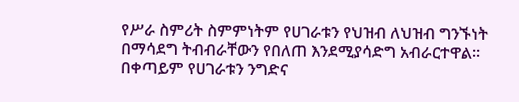የሥራ ስምሪት ስምምነትም የሀገራቱን የህዝብ ለህዝብ ግንኙነት በማሳደግ ትብብራቸውን የበለጠ እንደሚያሳድግ አብራርተዋል።
በቀጣይም የሀገራቱን ንግድና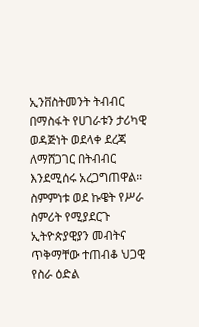ኢንቨስትመንት ትብብር በማስፋት የሀገራቱን ታሪካዊ ወዳጅነት ወደላቀ ደረጃ ለማሸጋገር በትብብር እንደሚሰሩ አረጋግጠዋል።
ስምምነቱ ወደ ኩዌት የሥራ ስምሪት የሚያደርጉ ኢትዮጵያዊያን መብትና ጥቅማቸው ተጠብቆ ህጋዊ የስራ ዕድል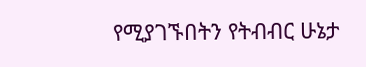የሚያገኙበትን የትብብር ሁኔታ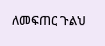ለመፍጠር ጉልህ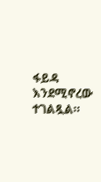ፋይዳ እንደሚኖረው ተገልጿል።